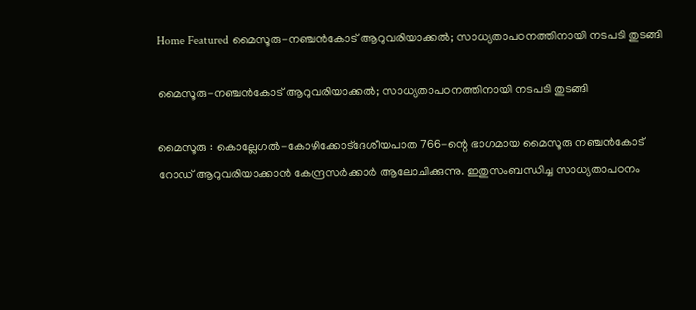Home Featured മൈസൂരു-നഞ്ചൻകോട് ആറുവരിയാക്കൽ; സാധ്യതാപഠനത്തിനായി നടപടി തുടങ്ങി

മൈസൂരു-നഞ്ചൻകോട് ആറുവരിയാക്കൽ; സാധ്യതാപഠനത്തിനായി നടപടി തുടങ്ങി

മൈസൂരു : കൊല്ലേഗൽ-കോഴിക്കോട്ദേശീയപാത 766-ന്റെ ഭാഗമായ മൈസൂരു നഞ്ചൻകോട് റോഡ് ആറുവരിയാക്കാൻ കേന്ദ്രസർക്കാർ ആലോചിക്കുന്നു. ഇതുസംബന്ധിച്ച സാധ്യതാപഠനം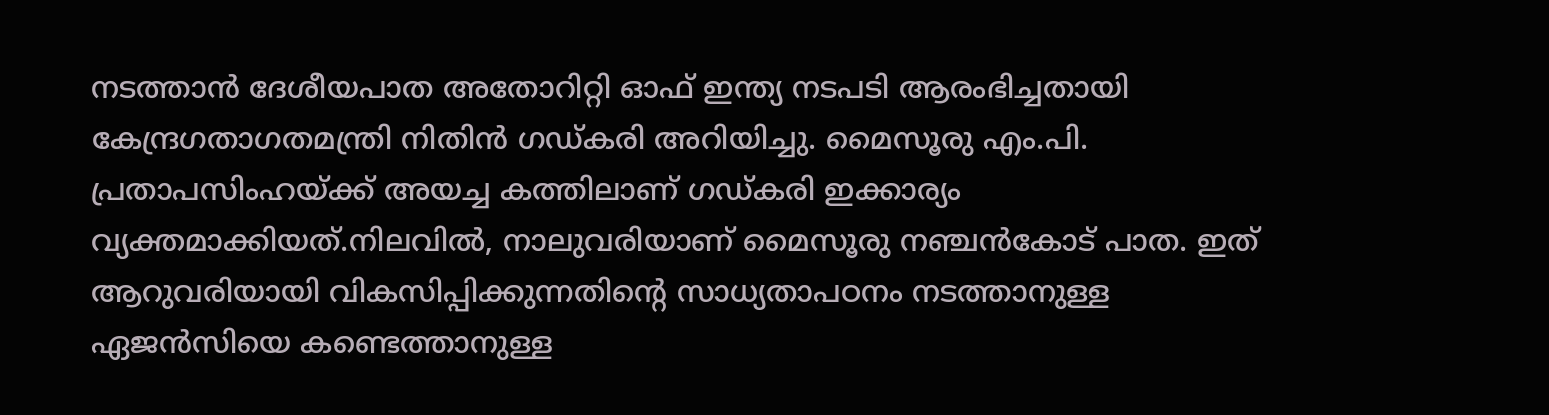നടത്താൻ ദേശീയപാത അതോറിറ്റി ഓഫ് ഇന്ത്യ നടപടി ആരംഭിച്ചതായി കേന്ദ്രഗതാഗതമന്ത്രി നിതിൻ ഗഡ്കരി അറിയിച്ചു. മൈസൂരു എം.പി. പ്രതാപസിംഹയ്ക്ക് അയച്ച കത്തിലാണ് ഗഡ്കരി ഇക്കാര്യം വ്യക്തമാക്കിയത്.നിലവിൽ, നാലുവരിയാണ് മൈസൂരു നഞ്ചൻകോട് പാത. ഇത് ആറുവരിയായി വികസിപ്പിക്കുന്നതിന്റെ സാധ്യതാപഠനം നടത്താനുള്ള ഏജൻസിയെ കണ്ടെത്താനുള്ള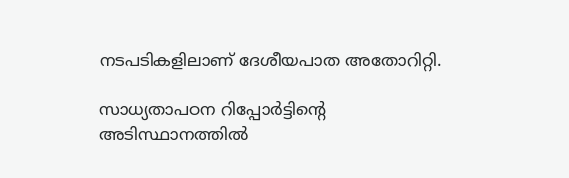നടപടികളിലാണ് ദേശീയപാത അതോറിറ്റി.

സാധ്യതാപഠന റിപ്പോർട്ടിന്റെ അടിസ്ഥാനത്തിൽ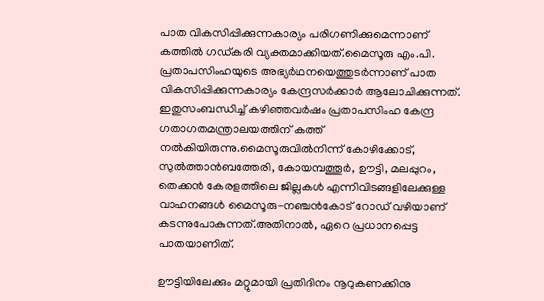പാത വികസിപ്പിക്കുന്നകാര്യം പരിഗണിക്കുമെന്നാണ് കത്തിൽ ഗഡ്കരി വ്യക്തമാക്കിയത്.മൈസൂരു എം.പി. പ്രതാപസിംഹയുടെ അഭ്യർഥനയെത്തുടർന്നാണ് പാത വികസിപ്പിക്കുന്നകാര്യം കേന്ദ്രസർക്കാർ ആലോചിക്കുന്നത്. ഇതുസംബന്ധിച്ച് കഴിഞ്ഞവർഷം പ്രതാപസിംഹ കേന്ദ്ര ഗതാഗതമന്ത്രാലയത്തിന് കത്ത് നൽകിയിരുന്നു.മൈസൂരുവിൽനിന്ന് കോഴിക്കോട്, സുൽത്താൻബത്തേരി, കോയമ്പത്തൂർ, ഊട്ടി, മലപ്പുറം, തെക്കൻ കേരളത്തിലെ ജില്ലകൾ എന്നിവിടങ്ങളിലേക്കുള്ള വാഹനങ്ങൾ മൈസൂരു-നഞ്ചൻകോട് റോഡ് വഴിയാണ് കടന്നുപോകുന്നത്.അതിനാൽ, ഏറെ പ്രധാനപ്പെട്ട പാതയാണിത്.

ഊട്ടിയിലേക്കും മറ്റുമായി പ്രതിദിനം നൂറുകണക്കിനു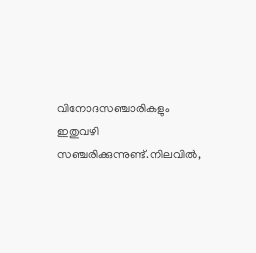വിനോദസഞ്ചാരികളും ഇതുവഴി സഞ്ചരിക്കുന്നുണ്ട്.നിലവിൽ,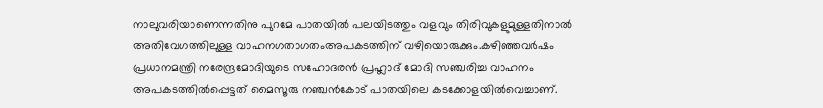നാലുവരിയാണെന്നതിനു പുറമേ പാതയിൽ പലയിടത്തും വളവും തിരിവുകളുമുള്ളതിനാൽ അതിവേഗത്തിലുള്ള വാഹനഗതാഗതംഅപകടത്തിന് വഴിയൊരുക്കും.കഴിഞ്ഞവർഷം പ്രധാനമന്ത്രി നരേന്ദ്രമോദിയുടെ സഹോദരൻ പ്രഹ്ലാദ് മോദി സഞ്ചരിച്ച വാഹനം അപകടത്തിൽപ്പെട്ടത് മൈസൂരു നഞ്ചൻകോട് പാതയിലെ കടക്കോളയിൽവെച്ചാണ്.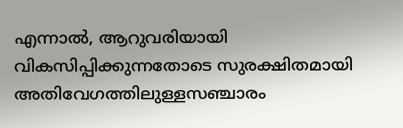എന്നാൽ, ആറുവരിയായി വികസിപ്പിക്കുന്നതോടെ സുരക്ഷിതമായി അതിവേഗത്തിലുള്ളസഞ്ചാരം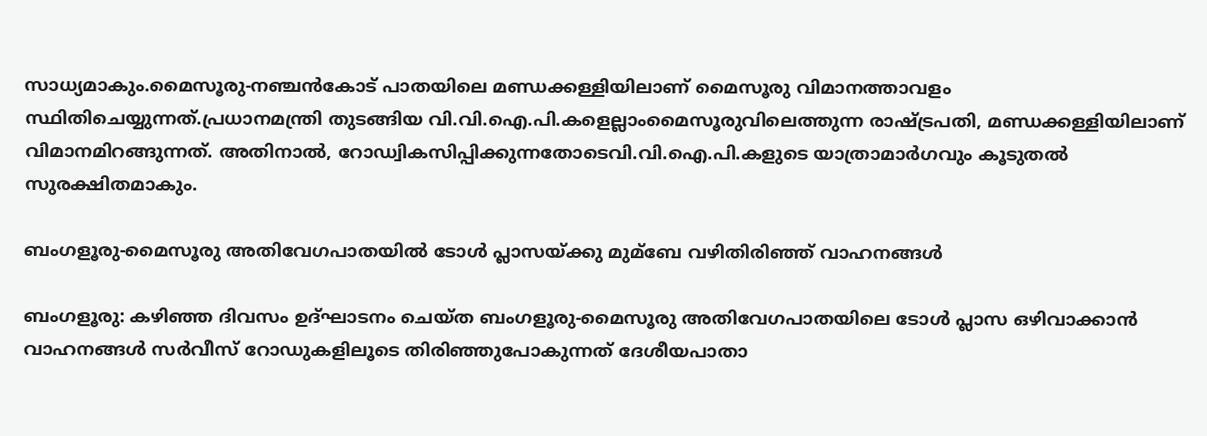സാധ്യമാകും.മൈസൂരു-നഞ്ചൻകോട് പാതയിലെ മണ്ഡക്കള്ളിയിലാണ് മൈസൂരു വിമാനത്താവളം സ്ഥിതിചെയ്യുന്നത്.പ്രധാനമന്ത്രി തുടങ്ങിയ വി.വി.ഐ.പി.കളെല്ലാംമൈസൂരുവിലെത്തുന്ന രാഷ്ട്രപതി, മണ്ഡക്കള്ളിയിലാണ് വിമാനമിറങ്ങുന്നത്. അതിനാൽ, റോഡ്വികസിപ്പിക്കുന്നതോടെവി.വി.ഐ.പി.കളുടെ യാത്രാമാർഗവും കൂടുതൽ സുരക്ഷിതമാകും.

ബംഗളൂരു-മൈസൂരു അതിവേഗപാതയില്‍ ടോള്‍ പ്ലാസയ്ക്കു മുമ്ബേ വഴിതിരിഞ്ഞ് വാഹനങ്ങള്‍

ബംഗളൂരു: കഴിഞ്ഞ ദിവസം ഉദ്ഘാടനം ചെയ്ത ബംഗളൂരു-മൈസൂരു അതിവേഗപാതയിലെ ടോള്‍ പ്ലാസ ഒഴിവാക്കാന്‍ വാഹനങ്ങള്‍ സര്‍വീസ് റോഡുകളിലൂടെ തിരിഞ്ഞുപോകുന്നത് ദേശീയപാതാ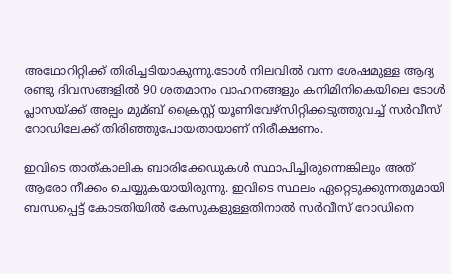അഥോറിറ്റിക്ക് തിരിച്ചടിയാകുന്നു.ടോള്‍ നിലവില്‍ വന്ന ശേഷമുള്ള ആദ്യ രണ്ടു ദിവസങ്ങളില്‍ 90 ശതമാനം വാഹനങ്ങളും കനിമിനികെയിലെ ടോള്‍ പ്ലാസയ്ക്ക് അല്പം മുമ്ബ് ക്രൈസ്റ്റ് യൂണിവേഴ്‌സിറ്റിക്കടുത്തുവച്ച്‌ സര്‍വീസ് റോഡിലേക്ക് തിരിഞ്ഞുപോയതായാണ് നിരീക്ഷണം.

ഇവിടെ താത്കാലിക ബാരിക്കേഡുകള്‍ സ്ഥാപിച്ചിരുന്നെങ്കിലും അത് ആരോ നീക്കം ചെയ്യുകയായിരുന്നു. ഇവിടെ സ്ഥലം ഏറ്റെടുക്കുന്നതുമായി ബന്ധപ്പെട്ട് കോടതിയില്‍ കേസുകളുള്ളതിനാല്‍ സര്‍വീസ് റോഡിനെ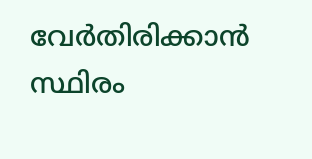വേര്‍തിരിക്കാന്‍ സ്ഥിരം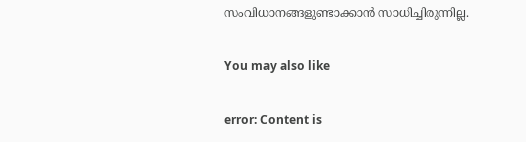സംവിധാനങ്ങളുണ്ടാക്കാന്‍ സാധിച്ചിരുന്നില്ല.

You may also like

error: Content is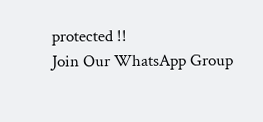protected !!
Join Our WhatsApp Group